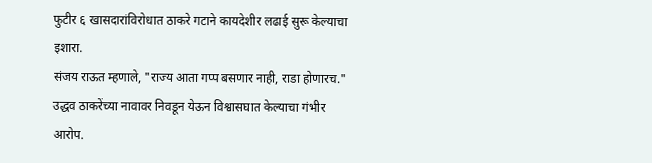फुटीर ६ खासदारांविरोधात ठाकरे गटाने कायदेशीर लढाई सुरू केल्याचा इशारा.
संजय राऊत म्हणाले, "राज्य आता गप्प बसणार नाही, राडा होणारच."
उद्धव ठाकरेंच्या नावावर निवडून येऊन विश्वासघात केल्याचा गंभीर आरोप.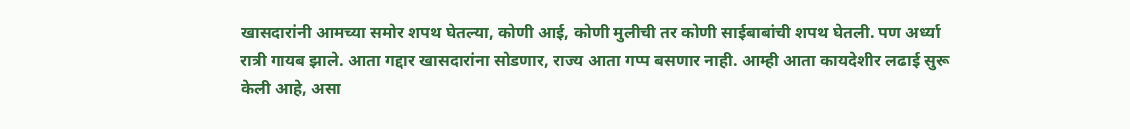खासदारांनी आमच्या समोर शपथ घेतल्या, कोणी आई, कोणी मुलीची तर कोणी साईबाबांची शपथ घेतली. पण अर्ध्या रात्री गायब झाले. आता गद्दार खासदारांना सोडणार, राज्य आता गप्प बसणार नाही. आम्ही आता कायदेशीर लढाई सुरू केली आहे, असा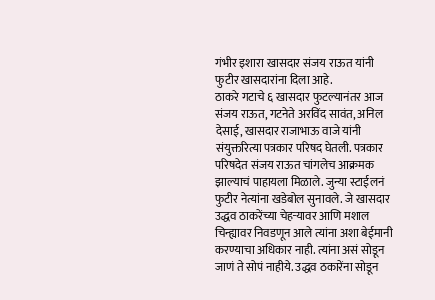गंभीर इशारा खासदार संजय राऊत यांनी फुटीर खासदारांना दिला आहे.
ठाकरे गटाचे ६ खासदार फुटल्यानंतर आज संजय राऊत, गटनेते अरविंद सावंत, अनिल देसाई, खासदार राजाभाऊ वाजे यांनी संयुक्तरित्या पत्रकार परिषद घेतली. पत्रकार परिषदेत संजय राऊत चांगलेच आक्रमक झाल्याचं पाहायला मिळाले. जुन्या स्टाईलनं फुटीर नेत्यांना खडेबोल सुनावले. जे खासदार उद्धव ठाकरेंच्या चेहऱ्यावर आणि मशाल चिन्ह्यावर निवडणून आले त्यांना अशा बेईमानी करण्याचा अधिकार नाही. त्यांना असं सोडून जाणं ते सोपं नाहीये. उद्धव ठकारेंना सोडून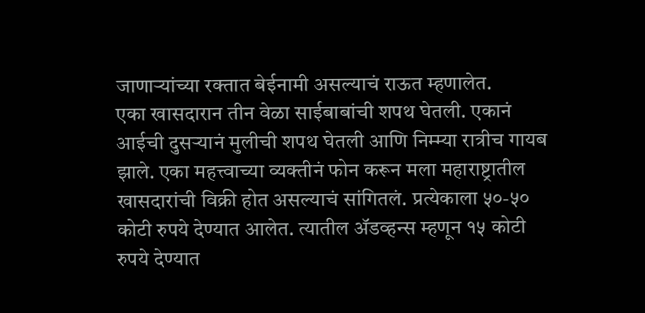जाणाऱ्यांच्या रक्तात बेईनामी असल्याचं राऊत म्हणालेत.
एका खासदारान तीन वेळा साईबाबांची शपथ घेतली. एकानं आईची दुसऱ्यानं मुलीची शपथ घेतली आणि निम्म्या रात्रीच गायब झाले. एका महत्त्वाच्या व्यक्तीनं फोन करून मला महाराष्ट्रातील खासदारांची विक्री होत असल्याचं सांगितलं. प्रत्येकाला ५०-५० कोटी रुपये देण्यात आलेत. त्यातील ॲडव्हन्स म्हणून १५ कोटी रुपये देण्यात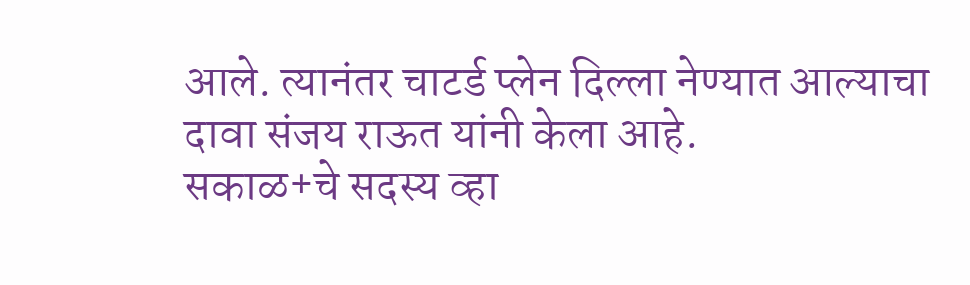आले. त्यानंतर चाटर्ड प्लेन दिल्ला नेण्यात आल्याचा दावा संजय राऊत यांनी केला आहे.
सकाळ+चे सदस्य व्हा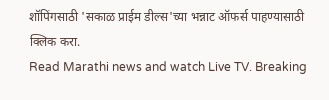शॉपिंगसाठी 'सकाळ प्राईम डील्स'च्या भन्नाट ऑफर्स पाहण्यासाठी क्लिक करा.
Read Marathi news and watch Live TV. Breaking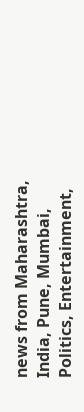news from Maharashtra, India, Pune, Mumbai, Politics, Entertainment,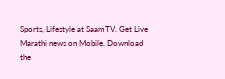Sports, Lifestyle at SaamTV. Get Live Marathi news on Mobile. Download the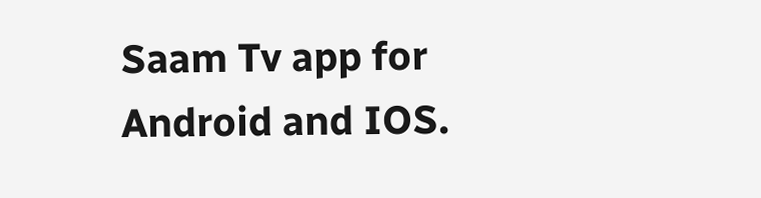Saam Tv app for Android and IOS.